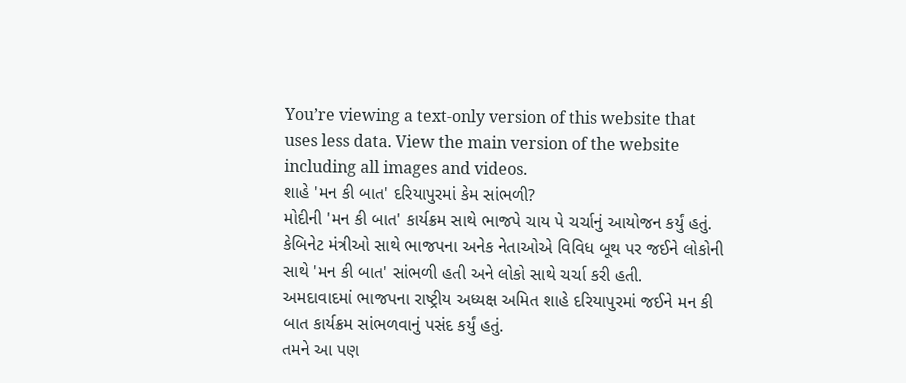You’re viewing a text-only version of this website that uses less data. View the main version of the website including all images and videos.
શાહે 'મન કી બાત' દરિયાપુરમાં કેમ સાંભળી?
મોદીની 'મન કી બાત' કાર્યક્રમ સાથે ભાજપે ચાય પે ચર્ચાનું આયોજન કર્યું હતું.
કેબિનેટ મંત્રીઓ સાથે ભાજપના અનેક નેતાઓએ વિવિધ બૂથ પર જઈને લોકોની સાથે 'મન કી બાત' સાંભળી હતી અને લોકો સાથે ચર્ચા કરી હતી.
અમદાવાદમાં ભાજપના રાષ્ટ્રીય અધ્યક્ષ અમિત શાહે દરિયાપુરમાં જઈને મન કી બાત કાર્યક્રમ સાંભળવાનું પસંદ કર્યું હતું.
તમને આ પણ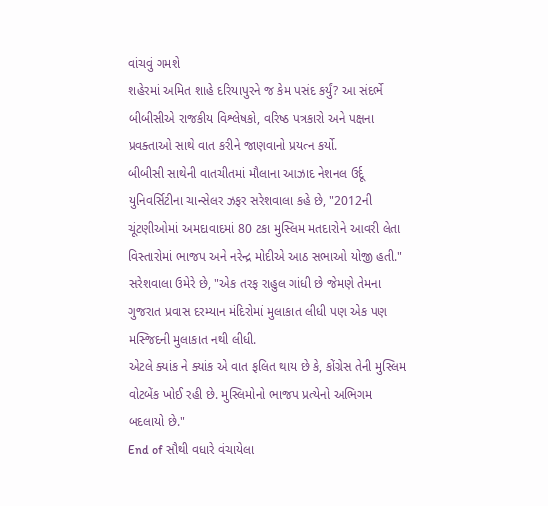વાંચવું ગમશે
શહેરમાં અમિત શાહે દરિયાપુરને જ કેમ પસંદ કર્યું? આ સંદર્ભે બીબીસીએ રાજકીય વિશ્લેષકો, વરિષ્ઠ પત્રકારો અને પક્ષના પ્રવક્તાઓ સાથે વાત કરીને જાણવાનો પ્રયત્ન કર્યો.
બીબીસી સાથેની વાતચીતમાં મૌલાના આઝાદ નેશનલ ઉર્દૂ યુનિવર્સિટીના ચાન્સેલર ઝફર સરેશવાલા કહે છે, "2012ની ચૂંટણીઓમાં અમદાવાદમાં 80 ટકા મુસ્લિમ મતદારોને આવરી લેતા વિસ્તારોમાં ભાજપ અને નરેન્દ્ર મોદીએ આઠ સભાઓ યોજી હતી."
સરેશવાલા ઉમેરે છે, "એક તરફ રાહુલ ગાંધી છે જેમણે તેમના ગુજરાત પ્રવાસ દરમ્યાન મંદિરોમાં મુલાકાત લીધી પણ એક પણ મસ્જિદની મુલાકાત નથી લીધી.
એટલે ક્યાંક ને ક્યાંક એ વાત ફલિત થાય છે કે, કોંગ્રેસ તેની મુસ્લિમ વોટબેંક ખોઈ રહી છે. મુસ્લિમોનો ભાજપ પ્રત્યેનો અભિગમ બદલાયો છે."
End of સૌથી વધારે વંચાયેલા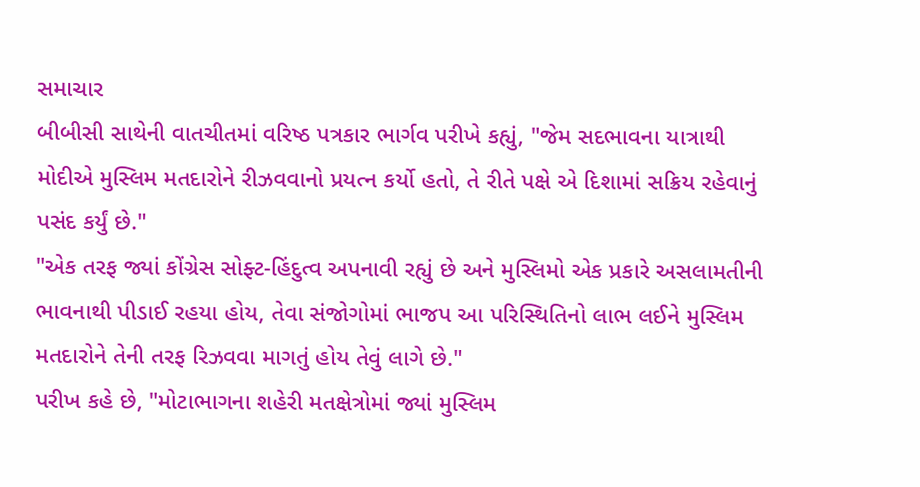સમાચાર
બીબીસી સાથેની વાતચીતમાં વરિષ્ઠ પત્રકાર ભાર્ગવ પરીખે કહ્યું, "જેમ સદભાવના યાત્રાથી મોદીએ મુસ્લિમ મતદારોને રીઝવવાનો પ્રયત્ન કર્યો હતો, તે રીતે પક્ષે એ દિશામાં સક્રિય રહેવાનું પસંદ કર્યું છે."
"એક તરફ જ્યાં કોંગ્રેસ સોફ્ટ-હિંદુત્વ અપનાવી રહ્યું છે અને મુસ્લિમો એક પ્રકારે અસલામતીની ભાવનાથી પીડાઈ રહયા હોય, તેવા સંજોગોમાં ભાજપ આ પરિસ્થિતિનો લાભ લઈને મુસ્લિમ મતદારોને તેની તરફ રિઝવવા માગતું હોય તેવું લાગે છે."
પરીખ કહે છે, "મોટાભાગના શહેરી મતક્ષેત્રોમાં જ્યાં મુસ્લિમ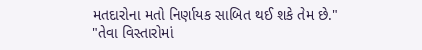મતદારોના મતો નિર્ણાયક સાબિત થઈ શકે તેમ છે."
"તેવા વિસ્તારોમાં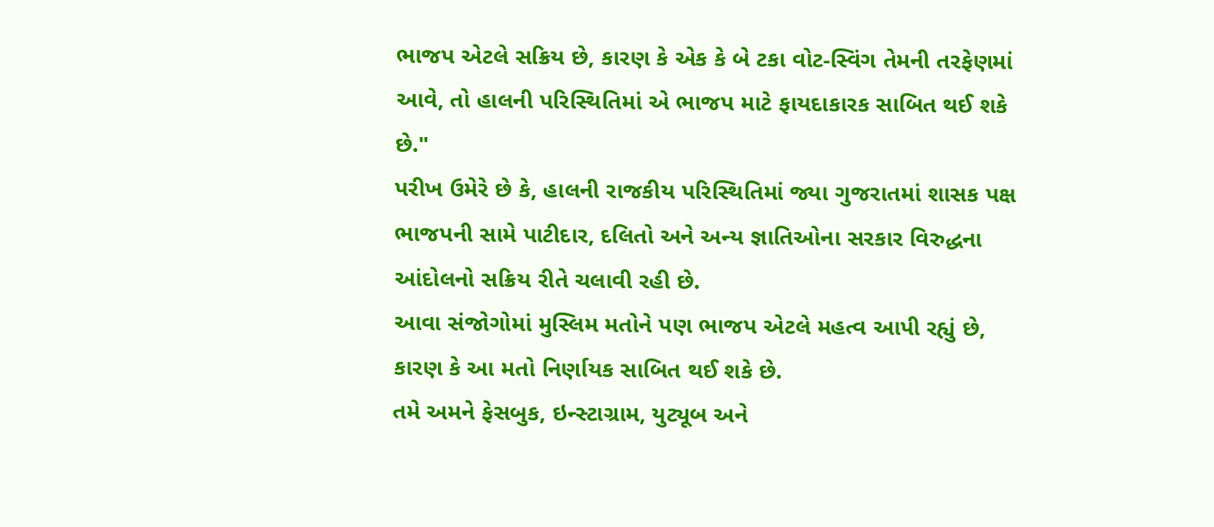ભાજપ એટલે સક્રિય છે, કારણ કે એક કે બે ટકા વોટ-સ્વિંગ તેમની તરફેણમાં આવે, તો હાલની પરિસ્થિતિમાં એ ભાજપ માટે ફાયદાકારક સાબિત થઈ શકે છે."
પરીખ ઉમેરે છે કે, હાલની રાજકીય પરિસ્થિતિમાં જ્યા ગુજરાતમાં શાસક પક્ષ ભાજપની સામે પાટીદાર, દલિતો અને અન્ય જ્ઞાતિઓના સરકાર વિરુદ્ધના આંદોલનો સક્રિય રીતે ચલાવી રહી છે.
આવા સંજોગોમાં મુસ્લિમ મતોને પણ ભાજપ એટલે મહત્વ આપી રહ્યું છે, કારણ કે આ મતો નિર્ણાયક સાબિત થઈ શકે છે.
તમે અમને ફેસબુક, ઇન્સ્ટાગ્રામ, યુટ્યૂબ અને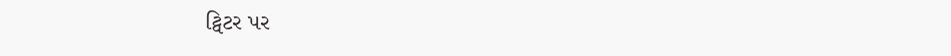ટ્વિટર પર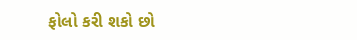ફોલો કરી શકો છો